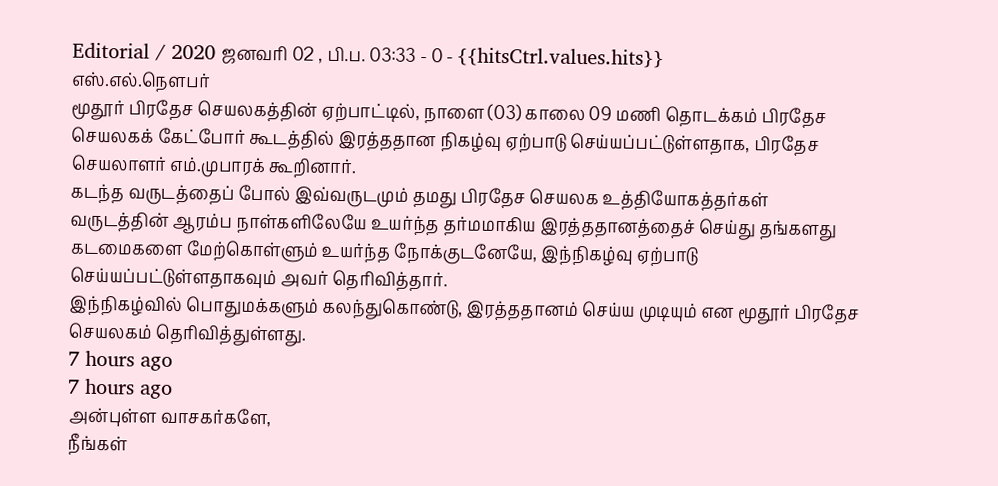Editorial / 2020 ஜனவரி 02 , பி.ப. 03:33 - 0 - {{hitsCtrl.values.hits}}
எஸ்.எல்.நௌபர்
மூதூர் பிரதேச செயலகத்தின் ஏற்பாட்டில், நாளை (03) காலை 09 மணி தொடக்கம் பிரதேச செயலகக் கேட்போர் கூடத்தில் இரத்ததான நிகழ்வு ஏற்பாடு செய்யப்பட்டுள்ளதாக, பிரதேச செயலாளர் எம்.முபாரக் கூறினார்.
கடந்த வருடத்தைப் போல் இவ்வருடமும் தமது பிரதேச செயலக உத்தியோகத்தர்கள் வருடத்தின் ஆரம்ப நாள்களிலேயே உயர்ந்த தர்மமாகிய இரத்ததானத்தைச் செய்து தங்களது கடமைகளை மேற்கொள்ளும் உயர்ந்த நோக்குடனேயே, இந்நிகழ்வு ஏற்பாடு செய்யப்பட்டுள்ளதாகவும் அவர் தெரிவித்தார்.
இந்நிகழ்வில் பொதுமக்களும் கலந்துகொண்டு, இரத்ததானம் செய்ய முடியும் என மூதூர் பிரதேச செயலகம் தெரிவித்துள்ளது.
7 hours ago
7 hours ago
அன்புள்ள வாசகர்களே,
நீங்கள்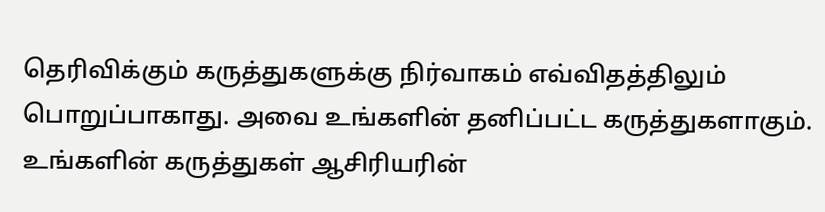தெரிவிக்கும் கருத்துகளுக்கு நிர்வாகம் எவ்விதத்திலும் பொறுப்பாகாது. அவை உங்களின் தனிப்பட்ட கருத்துகளாகும். உங்களின் கருத்துகள் ஆசிரியரின்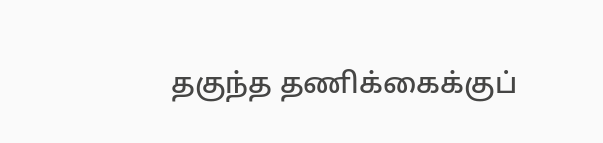தகுந்த தணிக்கைக்குப்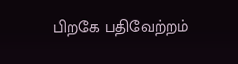பிறகே பதிவேற்றம்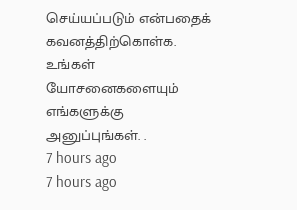செய்யப்படும் என்பதைக் கவனத்திற்கொள்க. உங்கள் யோசனைகளையும் எங்களுக்கு அனுப்புங்கள். .
7 hours ago
7 hours ago